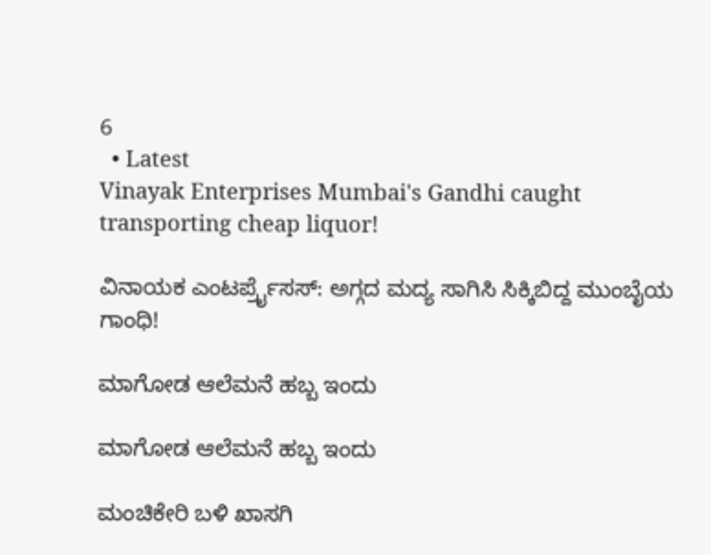6
  • Latest
Vinayak Enterprises Mumbai's Gandhi caught transporting cheap liquor!

ವಿನಾಯಕ ಎಂಟರ್ಪ್ರೈಸಸ್: ಅಗ್ಗದ ಮದ್ಯ ಸಾಗಿಸಿ ಸಿಕ್ಕಿಬಿದ್ದ ಮುಂಬೈಯ ಗಾಂಧಿ!

ಮಾಗೋಡ ಆಲೆಮನೆ ಹಬ್ಬ ಇಂದು

ಮಾಗೋಡ ಆಲೆಮನೆ ಹಬ್ಬ ಇಂದು

ಮಂಚಿಕೇರಿ‌ ಬಳಿ ಖಾಸಗಿ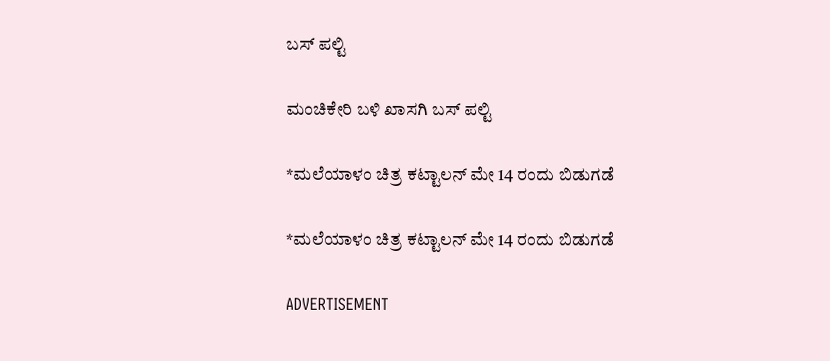ಬಸ್ ಪಲ್ಟಿ

ಮಂಚಿಕೇರಿ‌ ಬಳಿ ಖಾಸಗಿ ಬಸ್ ಪಲ್ಟಿ

*ಮಲೆಯಾಳಂ ಚಿತ್ರ ಕಟ್ಟಾಲನ್ ಮೇ 14 ರಂದು ಬಿಡುಗಡೆ

*ಮಲೆಯಾಳಂ ಚಿತ್ರ ಕಟ್ಟಾಲನ್ ಮೇ 14 ರಂದು ಬಿಡುಗಡೆ

ADVERTISEMENT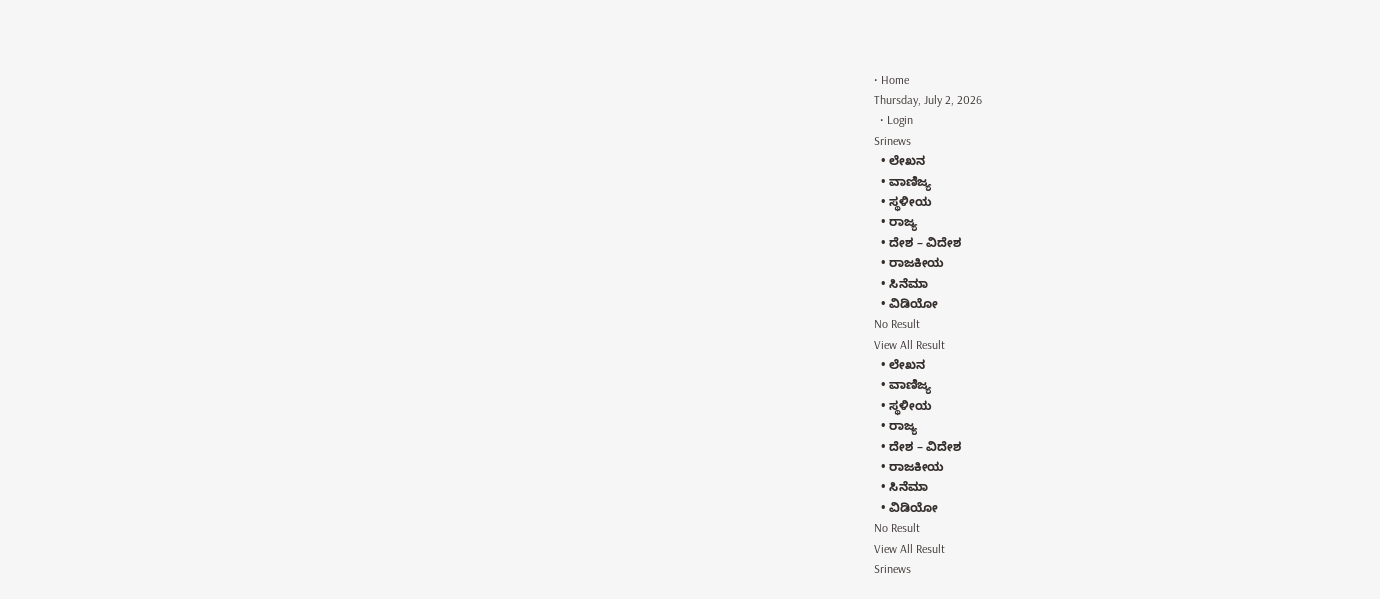• Home
Thursday, July 2, 2026
  • Login
Srinews
  • ಲೇಖನ
  • ವಾಣಿಜ್ಯ
  • ಸ್ಥಳೀಯ
  • ರಾಜ್ಯ
  • ದೇಶ – ವಿದೇಶ
  • ರಾಜಕೀಯ
  • ಸಿನೆಮಾ
  • ವಿಡಿಯೋ
No Result
View All Result
  • ಲೇಖನ
  • ವಾಣಿಜ್ಯ
  • ಸ್ಥಳೀಯ
  • ರಾಜ್ಯ
  • ದೇಶ – ವಿದೇಶ
  • ರಾಜಕೀಯ
  • ಸಿನೆಮಾ
  • ವಿಡಿಯೋ
No Result
View All Result
Srinews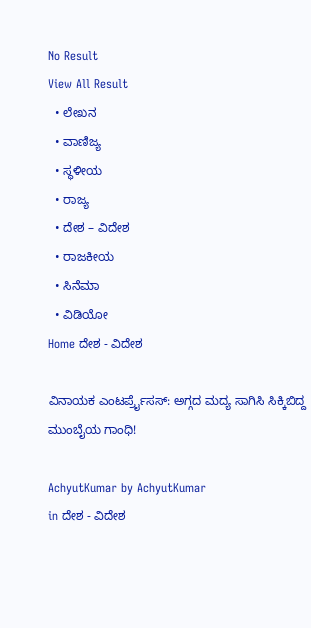No Result
View All Result
  • ಲೇಖನ
  • ವಾಣಿಜ್ಯ
  • ಸ್ಥಳೀಯ
  • ರಾಜ್ಯ
  • ದೇಶ – ವಿದೇಶ
  • ರಾಜಕೀಯ
  • ಸಿನೆಮಾ
  • ವಿಡಿಯೋ
Home ದೇಶ - ವಿದೇಶ

ವಿನಾಯಕ ಎಂಟರ್ಪ್ರೈಸಸ್: ಅಗ್ಗದ ಮದ್ಯ ಸಾಗಿಸಿ ಸಿಕ್ಕಿಬಿದ್ದ ಮುಂಬೈಯ ಗಾಂಧಿ!

AchyutKumar by AchyutKumar
in ದೇಶ - ವಿದೇಶ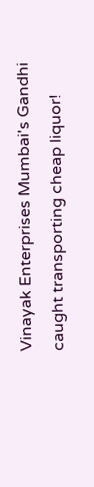Vinayak Enterprises Mumbai's Gandhi caught transporting cheap liquor!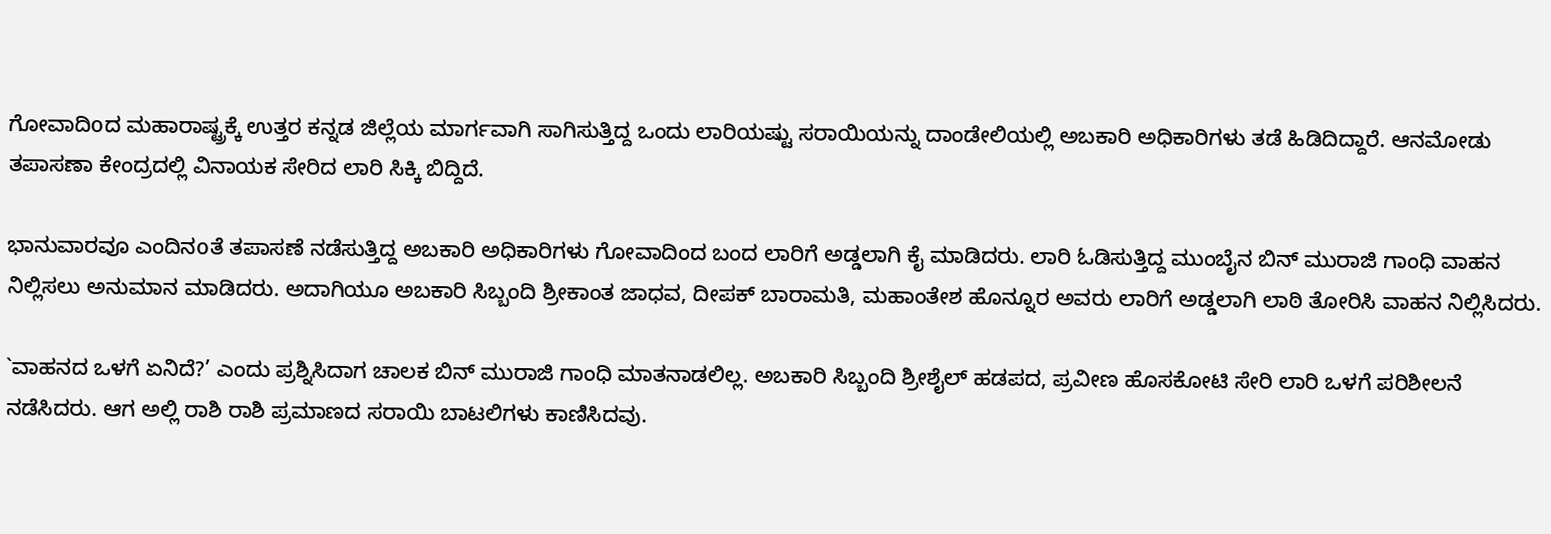ಗೋವಾದಿoದ ಮಹಾರಾಷ್ಟ್ರಕ್ಕೆ ಉತ್ತರ ಕನ್ನಡ ಜಿಲ್ಲೆಯ ಮಾರ್ಗವಾಗಿ ಸಾಗಿಸುತ್ತಿದ್ದ ಒಂದು ಲಾರಿಯಷ್ಟು ಸರಾಯಿಯನ್ನು ದಾಂಡೇಲಿಯಲ್ಲಿ ಅಬಕಾರಿ ಅಧಿಕಾರಿಗಳು ತಡೆ ಹಿಡಿದಿದ್ದಾರೆ. ಆನಮೋಡು ತಪಾಸಣಾ ಕೇಂದ್ರದಲ್ಲಿ ವಿನಾಯಕ ಸೇರಿದ ಲಾರಿ ಸಿಕ್ಕಿ ಬಿದ್ದಿದೆ.

ಭಾನುವಾರವೂ ಎಂದಿನoತೆ ತಪಾಸಣೆ ನಡೆಸುತ್ತಿದ್ದ ಅಬಕಾರಿ ಅಧಿಕಾರಿಗಳು ಗೋವಾದಿಂದ ಬಂದ ಲಾರಿಗೆ ಅಡ್ಡಲಾಗಿ ಕೈ ಮಾಡಿದರು. ಲಾರಿ ಓಡಿಸುತ್ತಿದ್ದ ಮುಂಬೈನ ಬಿನ್ ಮುರಾಜಿ ಗಾಂಧಿ ವಾಹನ ನಿಲ್ಲಿಸಲು ಅನುಮಾನ ಮಾಡಿದರು. ಅದಾಗಿಯೂ ಅಬಕಾರಿ ಸಿಬ್ಬಂದಿ ಶ್ರೀಕಾಂತ ಜಾಧವ, ದೀಪಕ್ ಬಾರಾಮತಿ, ಮಹಾಂತೇಶ ಹೊನ್ನೂರ ಅವರು ಲಾರಿಗೆ ಅಡ್ಡಲಾಗಿ ಲಾಠಿ ತೋರಿಸಿ ವಾಹನ ನಿಲ್ಲಿಸಿದರು.

`ವಾಹನದ ಒಳಗೆ ಏನಿದೆ?’ ಎಂದು ಪ್ರಶ್ನಿಸಿದಾಗ ಚಾಲಕ ಬಿನ್ ಮುರಾಜಿ ಗಾಂಧಿ ಮಾತನಾಡಲಿಲ್ಲ. ಅಬಕಾರಿ ಸಿಬ್ಬಂದಿ ಶ್ರೀಶೈಲ್ ಹಡಪದ, ಪ್ರವೀಣ ಹೊಸಕೋಟಿ ಸೇರಿ ಲಾರಿ ಒಳಗೆ ಪರಿಶೀಲನೆ ನಡೆಸಿದರು. ಆಗ ಅಲ್ಲಿ ರಾಶಿ ರಾಶಿ ಪ್ರಮಾಣದ ಸರಾಯಿ ಬಾಟಲಿಗಳು ಕಾಣಿಸಿದವು.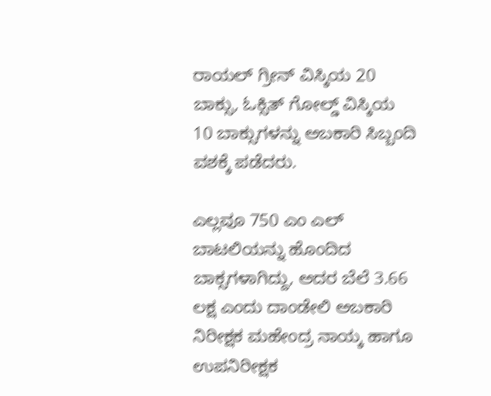ರಾಯಲ್ ಗ್ರೀನ್ ವಿಸ್ಕಿಯ 20 ಬಾಕ್ಸು, ಓಕ್ಸಿತ್ ಗೋಲ್ಡ್ ವಿಸ್ಕಿಯ 10 ಬಾಕ್ಸುಗಳನ್ನು ಅಬಕಾರಿ ಸಿಬ್ಬಂದಿ ವಶಕ್ಕೆ ಪಡೆದರು.

ಎಲ್ಲವೂ 750 ಎಂ ಎಲ್ ಬಾಟಲಿಯನ್ನು ಹೊಂದಿದ ಬಾಕ್ಸಗಳಾಗಿದ್ದು, ಅದರ ಬೆಲೆ 3.66 ಲಕ್ಷ ಎಂದು ದಾಂಡೇಲಿ ಅಬಕಾರಿ ನಿರೀಕ್ಷಕ ಮಹೇಂದ್ರ ನಾಯ್ಕ ಹಾಗೂ ಉಪನಿರೀಕ್ಷಕ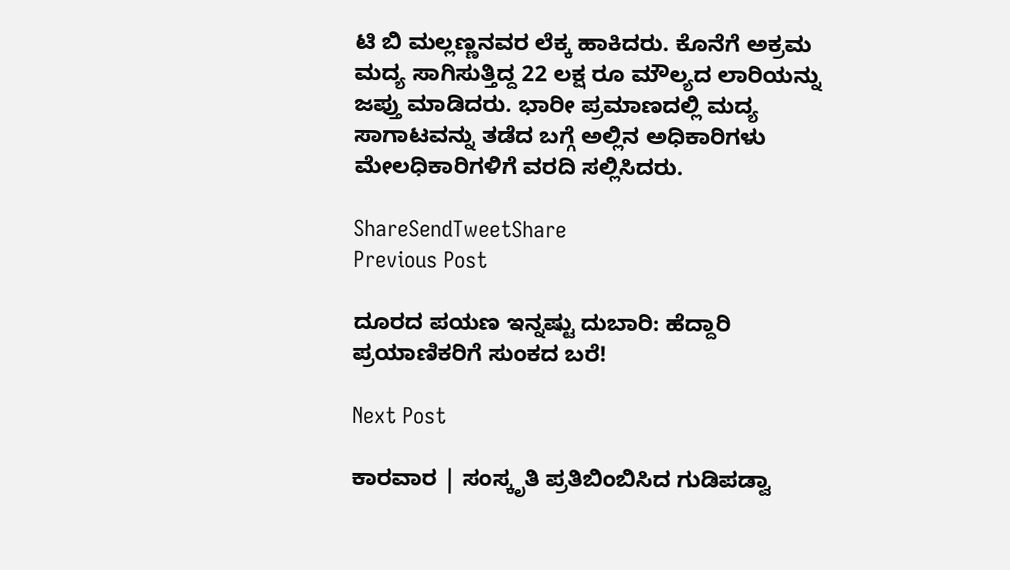ಟಿ ಬಿ ಮಲ್ಲಣ್ಣನವರ ಲೆಕ್ಕ ಹಾಕಿದರು. ಕೊನೆಗೆ ಅಕ್ರಮ ಮದ್ಯ ಸಾಗಿಸುತ್ತಿದ್ದ 22 ಲಕ್ಷ ರೂ ಮೌಲ್ಯದ ಲಾರಿಯನ್ನು ಜಪ್ತು ಮಾಡಿದರು. ಭಾರೀ ಪ್ರಮಾಣದಲ್ಲಿ ಮದ್ಯ ಸಾಗಾಟವನ್ನು ತಡೆದ ಬಗ್ಗೆ ಅಲ್ಲಿನ ಅಧಿಕಾರಿಗಳು ಮೇಲಧಿಕಾರಿಗಳಿಗೆ ವರದಿ ಸಲ್ಲಿಸಿದರು.

ShareSendTweetShare
Previous Post

ದೂರದ ಪಯಣ ಇನ್ನಷ್ಟು ದುಬಾರಿ: ಹೆದ್ದಾರಿ ಪ್ರಯಾಣಿಕರಿಗೆ ಸುಂಕದ ಬರೆ!

Next Post

ಕಾರವಾರ | ಸಂಸ್ಕೃತಿ ಪ್ರತಿಬಿಂಬಿಸಿದ ಗುಡಿಪಡ್ವಾ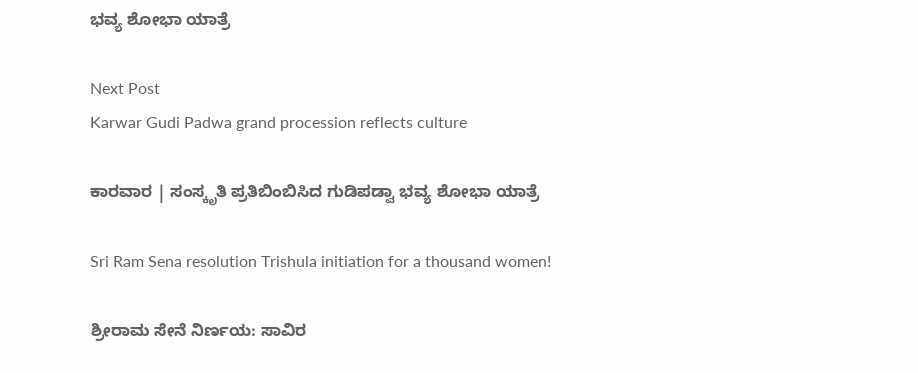ಭವ್ಯ ಶೋಭಾ ಯಾತ್ರೆ

Next Post
Karwar Gudi Padwa grand procession reflects culture

ಕಾರವಾರ | ಸಂಸ್ಕೃತಿ ಪ್ರತಿಬಿಂಬಿಸಿದ ಗುಡಿಪಡ್ವಾ ಭವ್ಯ ಶೋಭಾ ಯಾತ್ರೆ

Sri Ram Sena resolution Trishula initiation for a thousand women!

ಶ್ರೀರಾಮ ಸೇನೆ ನಿರ್ಣಯ: ಸಾವಿರ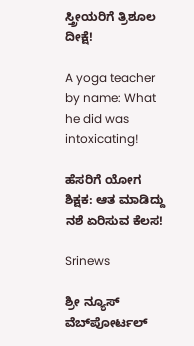ಸ್ತ್ರೀಯರಿಗೆ ತ್ರಿಶೂಲ ದೀಕ್ಷೆ!

A yoga teacher by name: What he did was intoxicating!

ಹೆಸರಿಗೆ ಯೋಗ ಶಿಕ್ಷಕ: ಆತ ಮಾಡಿದ್ದು ನಶೆ ಏರಿಸುವ ಕೆಲಸ!

Srinews

ಶ್ರೀ ನ್ಯೂಸ್ ವೆಬ್‌ಪೋರ್ಟಲ್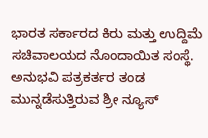ಭಾರತ ಸರ್ಕಾರದ ಕಿರು ಮತ್ತು ಉದ್ದಿಮೆ ಸಚಿವಾಲಯದ ನೊಂದಾಯಿತ ಸಂಸ್ಥೆ. ಅನುಭವಿ ಪತ್ರಕರ್ತರ ತಂಡ ಮುನ್ನಡೆಸುತ್ತಿರುವ ಶ್ರೀ ನ್ಯೂಸ್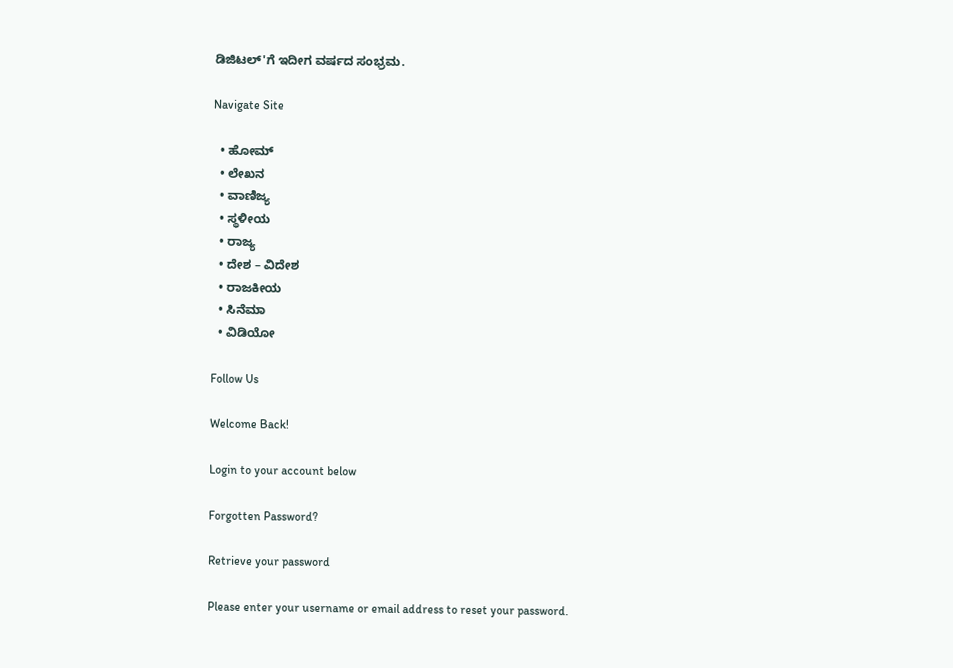ಡಿಜಿಟಲ್'ಗೆ ಇದೀಗ ವರ್ಷದ ಸಂಭ್ರಮ.

Navigate Site

  • ಹೋಮ್
  • ಲೇಖನ
  • ವಾಣಿಜ್ಯ
  • ಸ್ಥಳೀಯ
  • ರಾಜ್ಯ
  • ದೇಶ – ವಿದೇಶ
  • ರಾಜಕೀಯ
  • ಸಿನೆಮಾ
  • ವಿಡಿಯೋ

Follow Us

Welcome Back!

Login to your account below

Forgotten Password?

Retrieve your password

Please enter your username or email address to reset your password.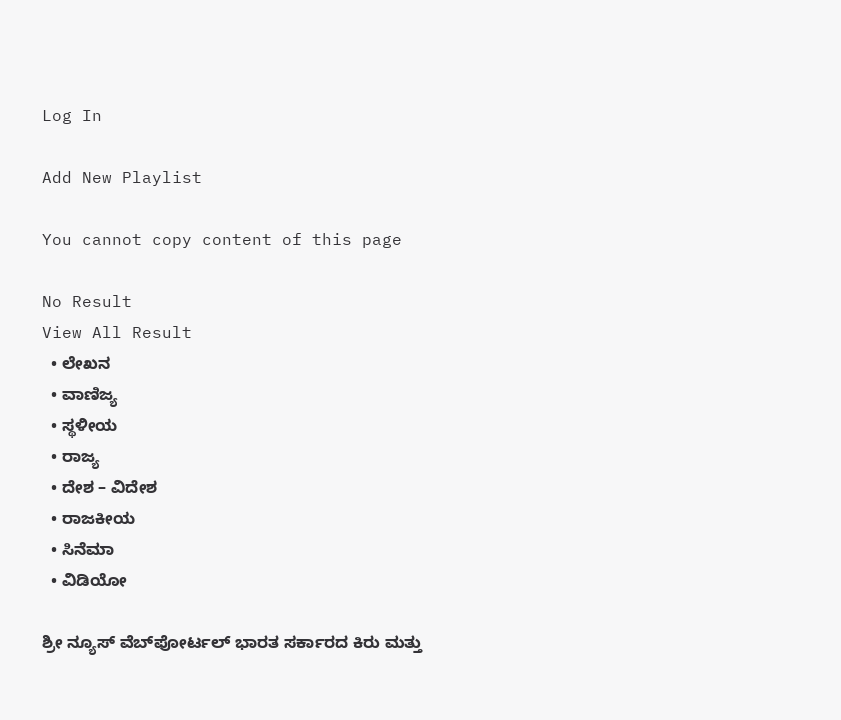Log In

Add New Playlist

You cannot copy content of this page

No Result
View All Result
  • ಲೇಖನ
  • ವಾಣಿಜ್ಯ
  • ಸ್ಥಳೀಯ
  • ರಾಜ್ಯ
  • ದೇಶ – ವಿದೇಶ
  • ರಾಜಕೀಯ
  • ಸಿನೆಮಾ
  • ವಿಡಿಯೋ

ಶ್ರೀ ನ್ಯೂಸ್ ವೆಬ್‌ಪೋರ್ಟಲ್ ಭಾರತ ಸರ್ಕಾರದ ಕಿರು ಮತ್ತು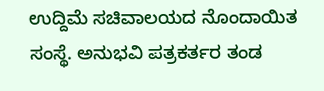ಉದ್ದಿಮೆ ಸಚಿವಾಲಯದ ನೊಂದಾಯಿತ ಸಂಸ್ಥೆ. ಅನುಭವಿ ಪತ್ರಕರ್ತರ ತಂಡ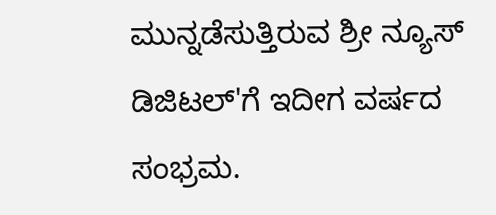ಮುನ್ನಡೆಸುತ್ತಿರುವ ಶ್ರೀ ನ್ಯೂಸ್ ಡಿಜಿಟಲ್'ಗೆ ಇದೀಗ ವರ್ಷದ ಸಂಭ್ರಮ.